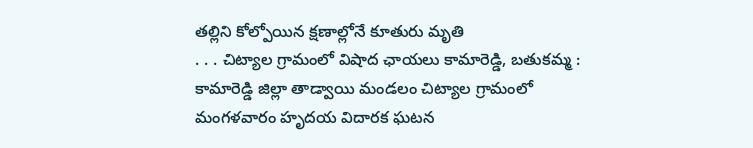తల్లిని కోల్పోయిన క్షణాల్లోనే కూతురు మృతి
. . . చిట్యాల గ్రామంలో విషాద ఛాయలు కామారెడ్డి, బతుకమ్మ : కామారెడ్డి జిల్లా తాడ్వాయి మండలం చిట్యాల గ్రామంలో మంగళవారం హృదయ విదారక ఘటన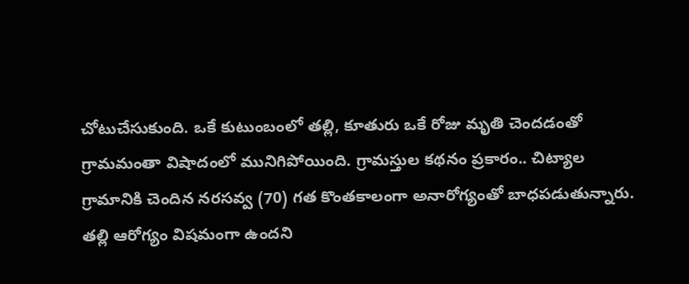చోటుచేసుకుంది. ఒకే కుటుంబంలో తల్లి, కూతురు ఒకే రోజు మృతి చెందడంతో గ్రామమంతా విషాదంలో మునిగిపోయింది. గ్రామస్తుల కథనం ప్రకారం.. చిట్యాల గ్రామానికి చెందిన నరసవ్వ (70) గత కొంతకాలంగా అనారోగ్యంతో బాధపడుతున్నారు. తల్లి ఆరోగ్యం విషమంగా ఉందని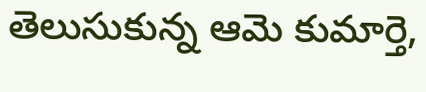తెలుసుకున్న ఆమె కుమార్తె,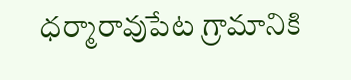ధర్మారావుపేట గ్రామానికి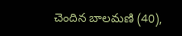చెందిన బాలమణి (40),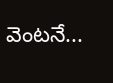వెంటనే...